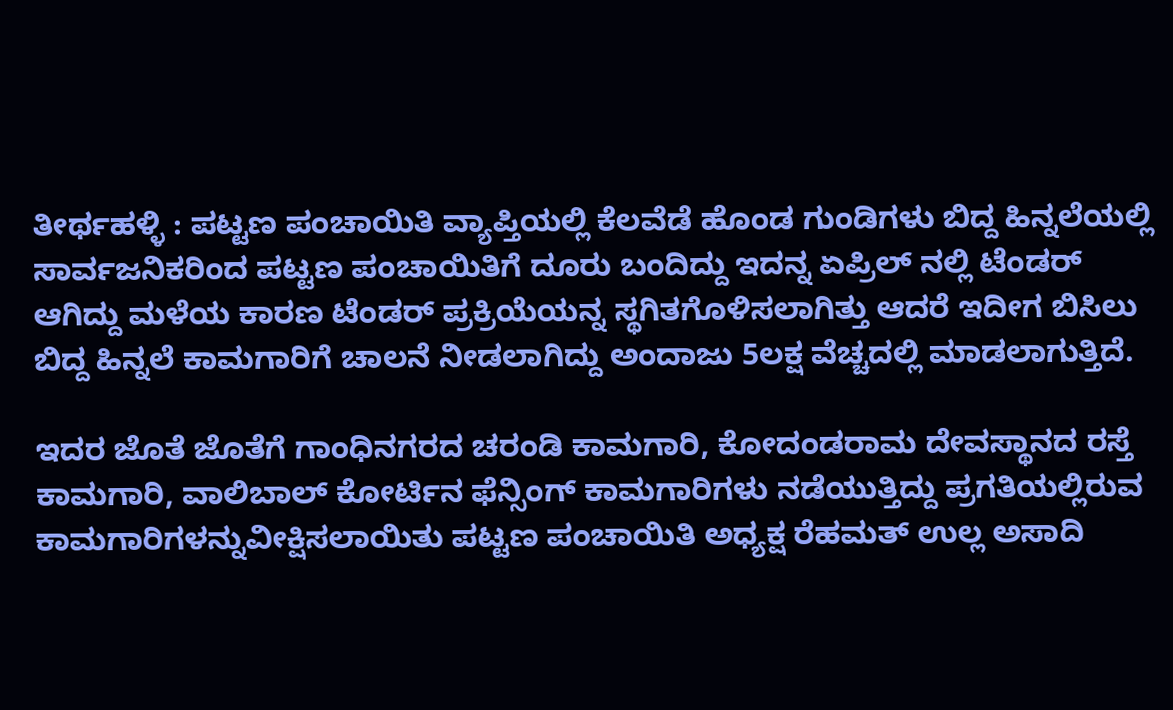ತೀರ್ಥಹಳ್ಳಿ : ಪಟ್ಟಣ ಪಂಚಾಯಿತಿ ವ್ಯಾಪ್ತಿಯಲ್ಲಿ ಕೆಲವೆಡೆ ಹೊಂಡ ಗುಂಡಿಗಳು ಬಿದ್ದ ಹಿನ್ನಲೆಯಲ್ಲಿ ಸಾರ್ವಜನಿಕರಿಂದ ಪಟ್ಟಣ ಪಂಚಾಯಿತಿಗೆ ದೂರು ಬಂದಿದ್ದು ಇದನ್ನ ಏಪ್ರಿಲ್ ನಲ್ಲಿ ಟೆಂಡರ್ ಆಗಿದ್ದು ಮಳೆಯ ಕಾರಣ ಟೆಂಡರ್ ಪ್ರಕ್ರಿಯೆಯನ್ನ ಸ್ಥಗಿತಗೊಳಿಸಲಾಗಿತ್ತು ಆದರೆ ಇದೀಗ ಬಿಸಿಲು ಬಿದ್ದ ಹಿನ್ನಲೆ ಕಾಮಗಾರಿಗೆ ಚಾಲನೆ ನೀಡಲಾಗಿದ್ದು ಅಂದಾಜು 5ಲಕ್ಷ ವೆಚ್ಚದಲ್ಲಿ ಮಾಡಲಾಗುತ್ತಿದೆ.

ಇದರ ಜೊತೆ ಜೊತೆಗೆ ಗಾಂಧಿನಗರದ ಚರಂಡಿ ಕಾಮಗಾರಿ, ಕೋದಂಡರಾಮ ದೇವಸ್ಥಾನದ ರಸ್ತೆ ಕಾಮಗಾರಿ, ವಾಲಿಬಾಲ್ ಕೋರ್ಟಿನ ಫೆನ್ಸಿಂಗ್ ಕಾಮಗಾರಿಗಳು ನಡೆಯುತ್ತಿದ್ದು ಪ್ರಗತಿಯಲ್ಲಿರುವ ಕಾಮಗಾರಿಗಳನ್ನುವೀಕ್ಷಿಸಲಾಯಿತು ಪಟ್ಟಣ ಪಂಚಾಯಿತಿ ಅಧ್ಯಕ್ಷ ರೆಹಮತ್ ಉಲ್ಲ ಅಸಾದಿ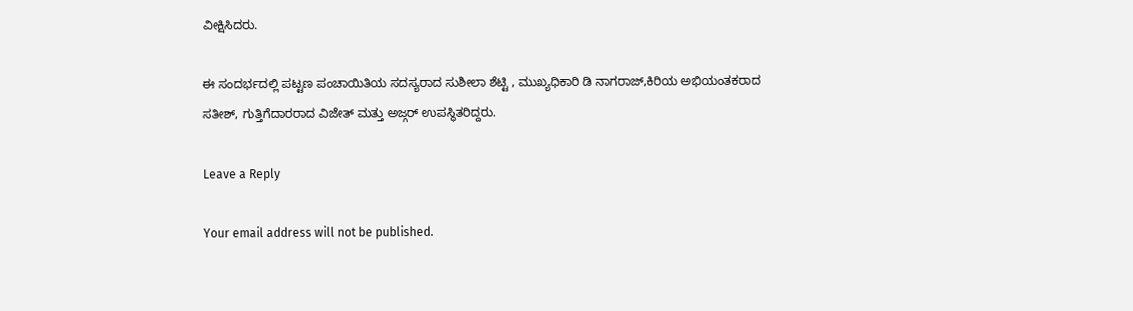ವೀಕ್ಷಿಸಿದರು.

ಈ ಸಂದರ್ಭದಲ್ಲಿ ಪಟ್ಟಣ ಪಂಚಾಯಿತಿಯ ಸದಸ್ಯರಾದ ಸುಶೀಲಾ ಶೆಟ್ಟಿ , ಮುಖ್ಯಧಿಕಾರಿ ಡಿ ನಾಗರಾಜ್,ಕಿರಿಯ ಅಭಿಯಂತಕರಾದ ಸತೀಶ್, ಗುತ್ತಿಗೆದಾರರಾದ ವಿಜೇತ್ ಮತ್ತು ಅಜ್ಗರ್ ಉಪಸ್ಥಿತರಿದ್ದರು.

Leave a Reply

Your email address will not be published.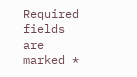Required fields are marked *